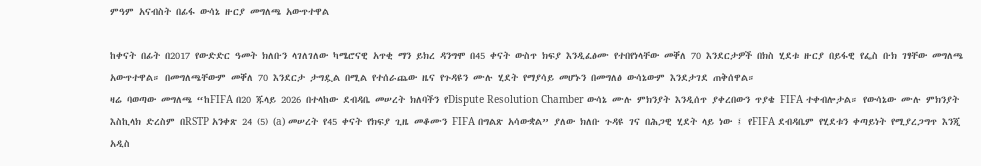ምዓም አናብስት በፊፋ ውሳኔ ዙርያ መግለጫ አውጥተዋል

ከቀናት በፊት በ2017 የውድድር ዓመት ክለቡን ላገለገለው ካሜሮናዊ አጥቂ ማን ይክረ ዳንግሞ በ45 ቀናት ውስጥ ክፍያ እንዲፈፅሙ የተበየነላቸው መቐለ 70 እንደርታዎች በክስ ሂደቱ ዙርያ በይፋዊ የፌስ ቡክ ገፃቸው መግለጫ አውጥተዋል። በመግለጫቸውም መቐለ 70 እንደርታ ታግዷል በሚል የተሰራጨው ዜና የጉዳዩን ሙሉ ሂደት የማያሳይ መሆኑን በመግለፅ ውሳኔውም እንደታገደ ጠቅሰዋል።
ዛሬ ባወጣው መግለጫ “ከFIFA በ20 ጁላይ 2026 በተላከው ደብዳቤ መሠረት ክለባችን የDispute Resolution Chamber ውሳኔ ሙሉ ምክንያት እንዲሰጥ ያቀረበውን ጥያቄ FIFA ተቀብሎታል። የውሳኔው ሙሉ ምክንያት እስኪላክ ድረስም በRSTP አንቀጽ 24 (5) (a) መሠረት የ45 ቀናት የክፍያ ጊዜ መቆሙን FIFA በግልጽ አሳውቋል” ያለው ክለቡ ጉዳዩ ገና በሕጋዊ ሂደት ላይ ነው ፤ የFIFA ደብዳቤም የሂደቱን ቀጣይነት የሚያረጋግጥ እንጂ አዲስ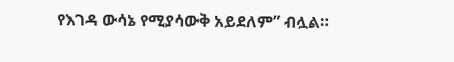የእገዳ ውሳኔ የሚያሳውቅ አይደለም” ብሏል።